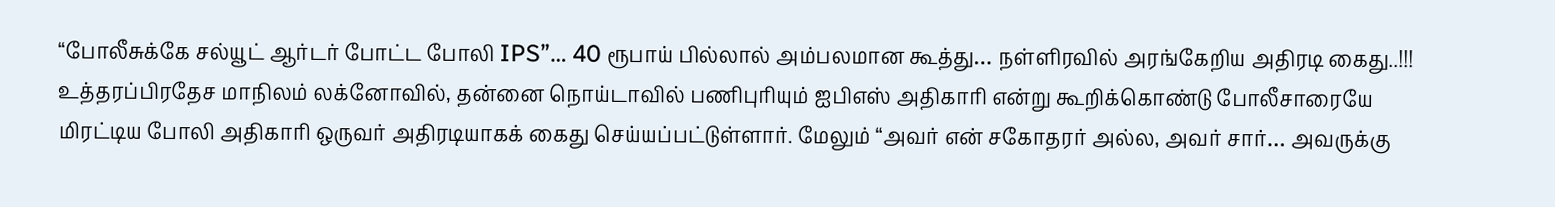“போலீசுக்கே சல்யூட் ஆர்டர் போட்ட போலி IPS”… 40 ரூபாய் பில்லால் அம்பலமான கூத்து… நள்ளிரவில் அரங்கேறிய அதிரடி கைது..!!!
உத்தரப்பிரதேச மாநிலம் லக்னோவில், தன்னை நொய்டாவில் பணிபுரியும் ஐபிஎஸ் அதிகாரி என்று கூறிக்கொண்டு போலீசாரையே மிரட்டிய போலி அதிகாரி ஒருவர் அதிரடியாகக் கைது செய்யப்பட்டுள்ளார். மேலும் “அவர் என் சகோதரர் அல்ல, அவர் சார்… அவருக்கு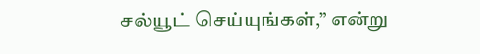சல்யூட் செய்யுங்கள்,” என்று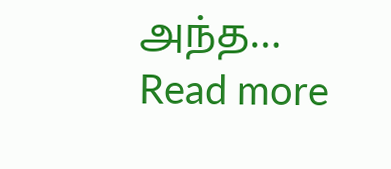அந்த…
Read more